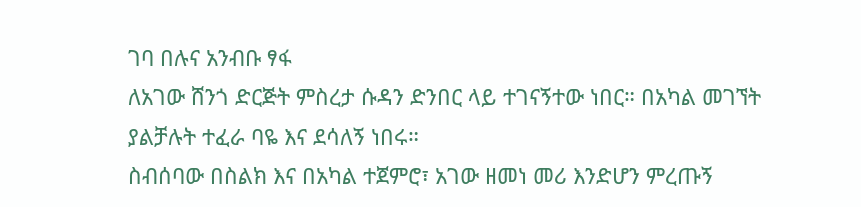ገባ በሉና አንብቡ ፃፋ
ለአገው ሸንጎ ድርጅት ምስረታ ሱዳን ድንበር ላይ ተገናኝተው ነበር። በአካል መገኘት ያልቻሉት ተፈራ ባዬ እና ደሳለኝ ነበሩ።
ስብሰባው በስልክ እና በአካል ተጀምሮ፣ አገው ዘመነ መሪ እንድሆን ምረጡኝ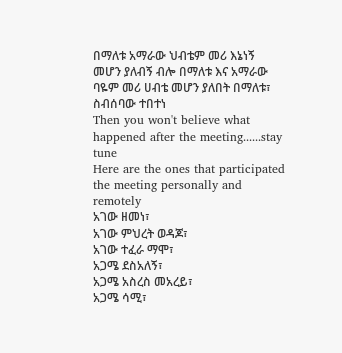በማለቱ አማራው ህብቴም መሪ እኔነኝ መሆን ያለብኝ ብሎ በማለቱ እና አማራው ባዬም መሪ ሀብቴ መሆን ያለበት በማለቱ፣ ስብሰባው ተበተነ
Then you won't believe what happened after the meeting......stay tune
Here are the ones that participated the meeting personally and remotely
አገው ዘመነ፣
አገው ምህረት ወዳጆ፣
አገው ተፈራ ማሞ፣
አጋሜ ደስአለኝ፣
አጋሜ አስረስ መአረይ፣
አጋሜ ሳሚ፣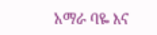አማራ ባዬ እና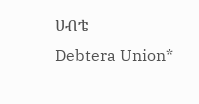ሀብቴ
Debtera Union*